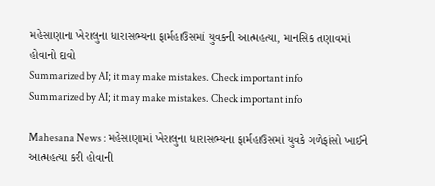મહેસાણાના ખેરાલુના ધારાસભ્યના ફાર્મહાઉસમાં યુવકની આત્મહત્યા, માનસિક તણાવમાં હોવાનો દાવો
Summarized by AI; it may make mistakes. Check important info
Summarized by AI; it may make mistakes. Check important info

Mahesana News : મહેસાણામાં ખેરાલુના ધારાસભ્યના ફાર્મહાઉસમાં યુવકે ગળેફાંસો ખાઈને આત્મહત્યા કરી હોવાની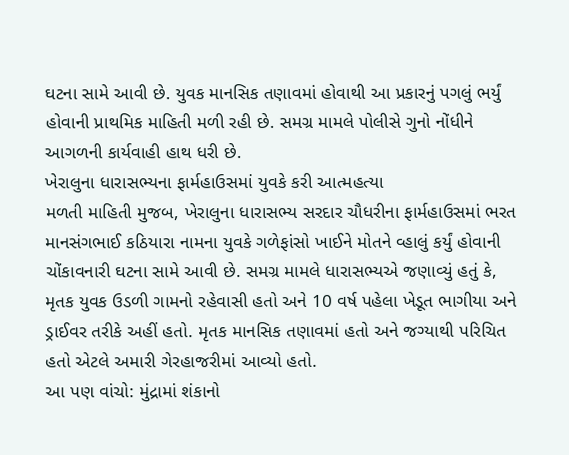ઘટના સામે આવી છે. યુવક માનસિક તણાવમાં હોવાથી આ પ્રકારનું પગલું ભર્યું હોવાની પ્રાથમિક માહિતી મળી રહી છે. સમગ્ર મામલે પોલીસે ગુનો નોંધીને આગળની કાર્યવાહી હાથ ધરી છે.
ખેરાલુના ધારાસભ્યના ફાર્મહાઉસમાં યુવકે કરી આત્મહત્યા
મળતી માહિતી મુજબ, ખેરાલુના ધારાસભ્ય સરદાર ચૌધરીના ફાર્મહાઉસમાં ભરત માનસંગભાઈ કઠિયારા નામના યુવકે ગળેફાંસો ખાઈને મોતને વ્હાલું કર્યું હોવાની ચોંકાવનારી ઘટના સામે આવી છે. સમગ્ર મામલે ધારાસભ્યએ જણાવ્યું હતું કે, મૃતક યુવક ઉડળી ગામનો રહેવાસી હતો અને 10 વર્ષ પહેલા ખેડૂત ભાગીયા અને ડ્રાઈવર તરીકે અહીં હતો. મૃતક માનસિક તણાવમાં હતો અને જગ્યાથી પરિચિત હતો એટલે અમારી ગેરહાજરીમાં આવ્યો હતો.
આ પણ વાંચો: મુંદ્રામાં શંકાનો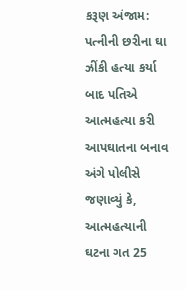કરૂણ અંજામ: પત્નીની છરીના ઘા ઝીંકી હત્યા કર્યા બાદ પતિએ આત્મહત્યા કરી
આપઘાતના બનાવ અંગે પોલીસે જણાવ્યું કે, આત્મહત્યાની ઘટના ગત 25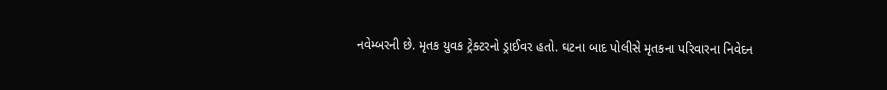નવેમ્બરની છે. મૃતક યુવક ટ્રેક્ટરનો ડ્રાઈવર હતો. ઘટના બાદ પોલીસે મૃતકના પરિવારના નિવેદન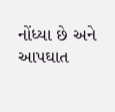નોંધ્યા છે અને આપઘાત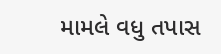મામલે વધુ તપાસ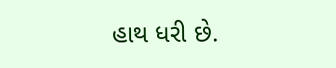હાથ ધરી છે.